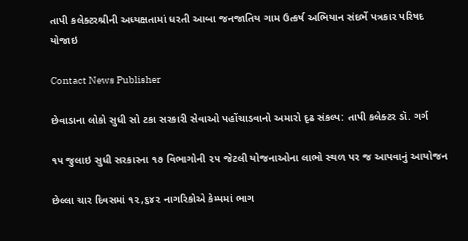તાપી કલેક્ટરશ્રીની અધ્યક્ષતામાં ધરતી આબા જનજાતિય ગામ ઉત્કર્ષ અભિયાન સંદર્ભે પત્રકાર પરિષદ યોજાઇ

Contact News Publisher

છેવાડાના લોકો સુધી સો ટકા સરકારી સેવાઓ પહોંચાડવાનો અમારો દૃઢ સંકલ્પ: તાપી કલેક્ટર ડૉ. ગર્ગ

૧૫ જુલાઇ સુધી સરકારના ૧૭ વિભાગોની ૨૫ જેટલી યોજનાઓના લાભો સ્થળ પર જ આપવાનું આયોજન

છેલ્લા ચાર દિવસમાં ૧૨,૬૪૨ નાગરિકોએ કેમ્પમાં ભાગ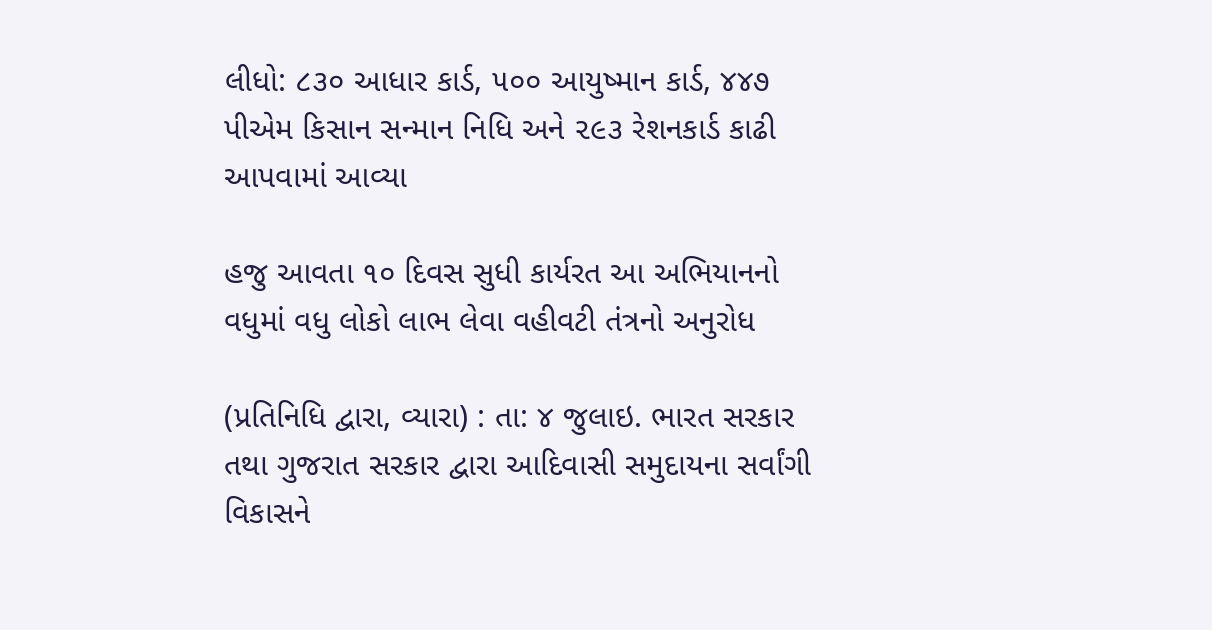લીધો: ૮૩૦ આધાર કાર્ડ, ૫૦૦ આયુષ્માન કાર્ડ, ૪૪૭ પીએમ કિસાન સન્માન નિધિ અને ૨૯૩ રેશનકાર્ડ કાઢી આપવામાં આવ્યા

હજુ આવતા ૧૦ દિવસ સુધી કાર્યરત આ અભિયાનનો વધુમાં વધુ લોકો લાભ લેવા વહીવટી તંત્રનો અનુરોધ

(પ્રતિનિધિ દ્વારા, વ્યારા) : તા: ૪ જુલાઇ. ભારત સરકાર તથા ગુજરાત સરકાર દ્વારા આદિવાસી સમુદાયના સર્વાંગી વિકાસને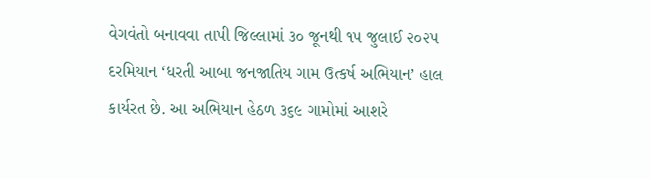વેગવંતો બનાવવા તાપી જિલ્લામાં ૩૦ જૂનથી ૧૫ જુલાઈ ૨૦૨૫ દરમિયાન ‘ધરતી આબા જનજાતિય ગામ ઉત્કર્ષ અભિયાન’ હાલ કાર્યરત છે. આ અભિયાન હેઠળ ૩૬૯ ગામોમાં આશરે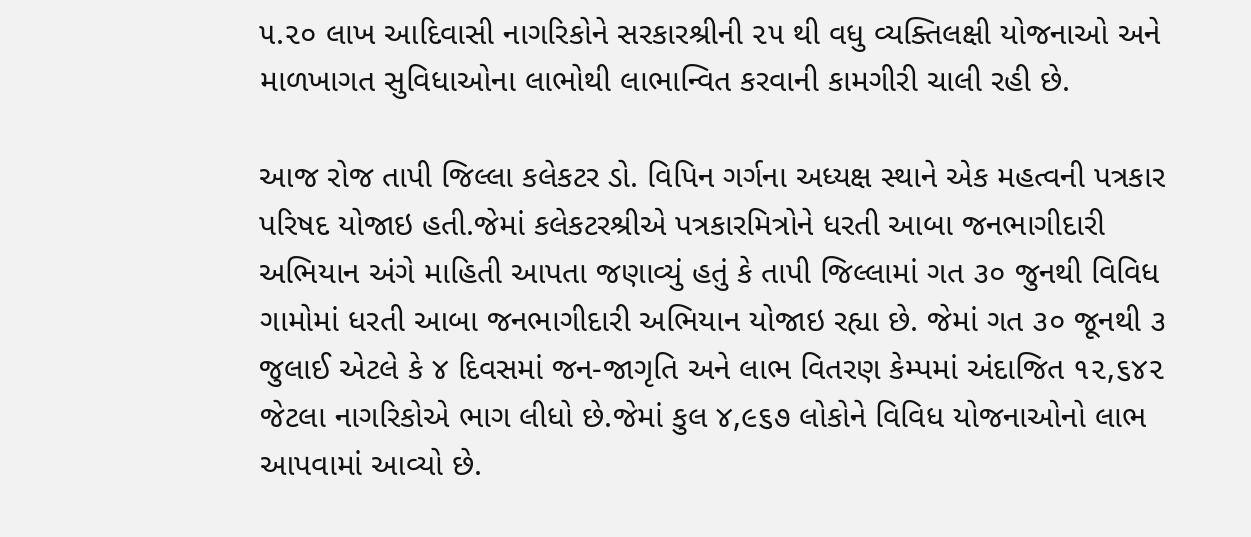૫.૨૦ લાખ આદિવાસી નાગરિકોને સરકારશ્રીની ૨૫ થી વધુ વ્યક્તિલક્ષી યોજનાઓ અને માળખાગત સુવિધાઓના લાભોથી લાભાન્વિત કરવાની કામગીરી ચાલી રહી છે.

આજ રોજ તાપી જિલ્લા કલેકટર ડો. વિપિન ગર્ગના અધ્યક્ષ સ્થાને એક મહત્વની પત્રકાર પરિષદ યોજાઇ હતી.જેમાં કલેકટરશ્રીએ પત્રકારમિત્રોને ધરતી આબા જનભાગીદારી અભિયાન અંગે માહિતી આપતા જણાવ્યું હતું કે તાપી જિલ્લામાં ગત ૩૦ જુનથી વિવિધ ગામોમાં ધરતી આબા જનભાગીદારી અભિયાન યોજાઇ રહ્યા છે. જેમાં ગત ૩૦ જૂનથી ૩ જુલાઈ એટલે કે ૪ દિવસમાં જન-જાગૃતિ અને લાભ વિતરણ કેમ્પમાં અંદાજિત ૧૨,૬૪૨ જેટલા નાગરિકોએ ભાગ લીધો છે.જેમાં કુલ ૪,૯૬૭ લોકોને વિવિધ યોજનાઓનો લાભ આપવામાં આવ્યો છે.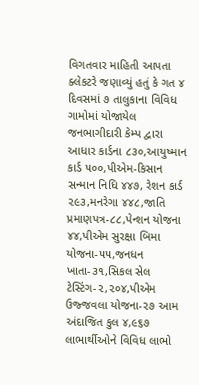વિગતવાર માહિતી આપતા ક્લેકટરે જણાવ્યું હતું કે ગત ૪ દિવસમાં ૭ તાલુકાના વિવિધ ગામોમાં યોજાયેલ જનભાગીદારી કેમ્પ દ્વારા આધાર કાર્ડના ૮૩૦,આયુષ્માન કાર્ડ ૫૦૦,પીએમ-કિસાન સન્માન નિધિ ૪૪૭, રેશન કાર્ડ ૨૯૩,મનરેગા ૪૪૮,જાતિ પ્રમાણપત્ર-૮૮,પેન્શન યોજના ૪૪,પીએમ સુરક્ષા બિમા યોજના-૫૫,જનધન ખાતા-૩૧,સિકલ સેલ ટેસ્ટિંગ-૨,૨૦૪,પીએમ ઉજ્જવલા યોજના-૨૭ આમ અંદાજિત કુલ ૪,૯૬૭ લાભાર્થીઓને વિવિધ લાભો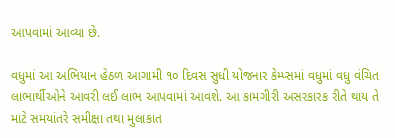આપવામાં આવ્યા છે.

વધુમાં આ અભિયાન હેઠળ આગામી ૧૦ દિવસ સુધી યોજનાર કેમ્પ્સમાં વધુમાં વધુ વંચિત લાભાર્થીઓને આવરી લઈ લાભ આપવામાં આવશે. આ કામગીરી અસરકારક રીતે થાય તે માટે સમયાંતરે સમીક્ષા તથા મુલાકાત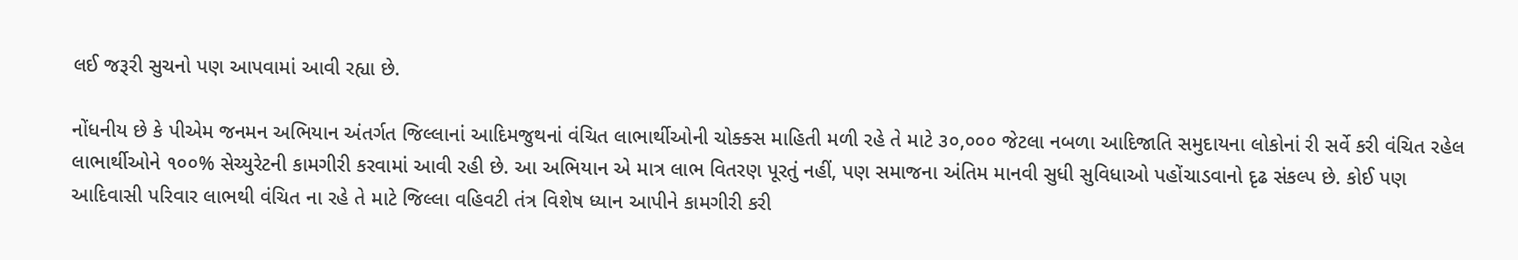લઈ જરૂરી સુચનો પણ આપવામાં આવી રહ્યા છે.

નોંધનીય છે કે પીએમ જનમન અભિયાન અંતર્ગત જિલ્લાનાં આદિમજુથનાં વંચિત લાભાર્થીઓની ચોક્ક્સ માહિતી મળી રહે તે માટે ૩૦,૦૦૦ જેટલા નબળા આદિજાતિ સમુદાયના લોકોનાં રી સર્વે કરી વંચિત રહેલ લાભાર્થીઓને ૧૦૦% સેચ્યુરેટની કામગીરી કરવામાં આવી રહી છે. આ અભિયાન એ માત્ર લાભ વિતરણ પૂરતું નહીં, પણ સમાજના અંતિમ માનવી સુધી સુવિધાઓ પહોંચાડવાનો દૃઢ સંકલ્પ છે. કોઈ પણ આદિવાસી પરિવાર લાભથી વંચિત ના રહે તે માટે જિલ્લા વહિવટી તંત્ર વિશેષ ધ્યાન આપીને કામગીરી કરી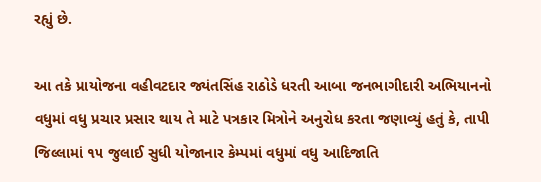રહ્યું છે.

આ તકે પ્રાયોજના વહીવટદાર જ્યંતસિંહ રાઠોડે ધરતી આબા જનભાગીદારી અભિયાનનો વધુમાં વધુ પ્રચાર પ્રસાર થાય તે માટે પત્રકાર મિત્રોને અનુરોધ કરતા જણાવ્યું હતું કે, તાપી જિલ્લામાં ૧૫ જુલાઈ સુધી યોજાનાર કેમ્પમાં વધુમાં વધુ આદિજાતિ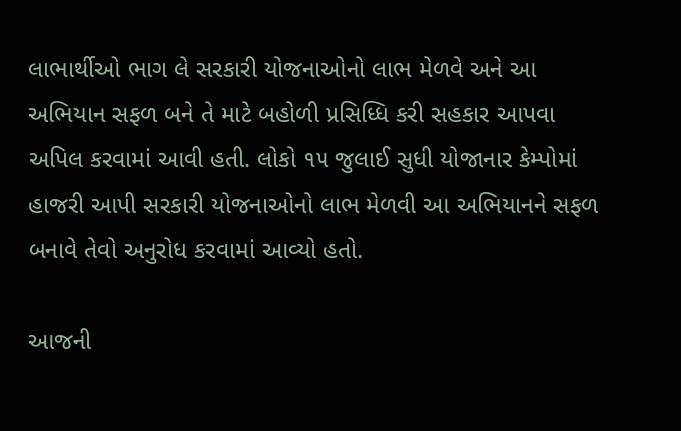લાભાર્થીઓ ભાગ લે સરકારી યોજનાઓનો લાભ મેળવે અને આ અભિયાન સફળ બને તે માટે બહોળી પ્રસિધ્ધિ કરી સહકાર આપવા અપિલ કરવામાં આવી હતી. લોકો ૧૫ જુલાઈ સુધી યોજાનાર કેમ્પોમાં હાજરી આપી સરકારી યોજનાઓનો લાભ મેળવી આ અભિયાનને સફળ બનાવે તેવો અનુરોધ કરવામાં આવ્યો હતો.

આજની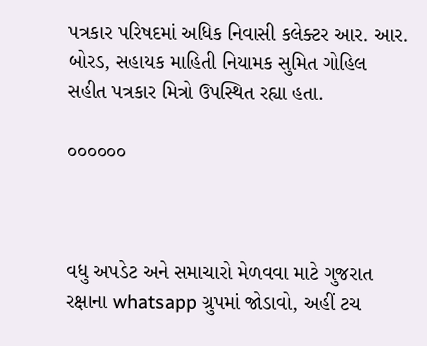પત્રકાર પરિષદમાં અધિક નિવાસી કલેક્ટર આર. આર. બોરડ, સહાયક માહિતી નિયામક સુમિત ગોહિલ સહીત પત્રકાર મિત્રો ઉપસ્થિત રહ્યા હતા.

૦૦૦૦૦૦



વધુ અપડેટ અને સમાચારો મેળવવા માટે ગુજરાત રક્ષાના whatsapp ગ્રુપમાં જોડાવો, અહીં ટચ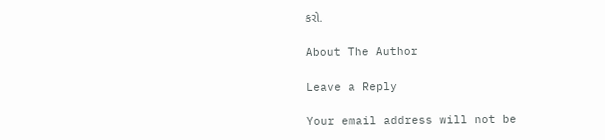કરો.

About The Author

Leave a Reply

Your email address will not be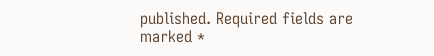published. Required fields are marked *